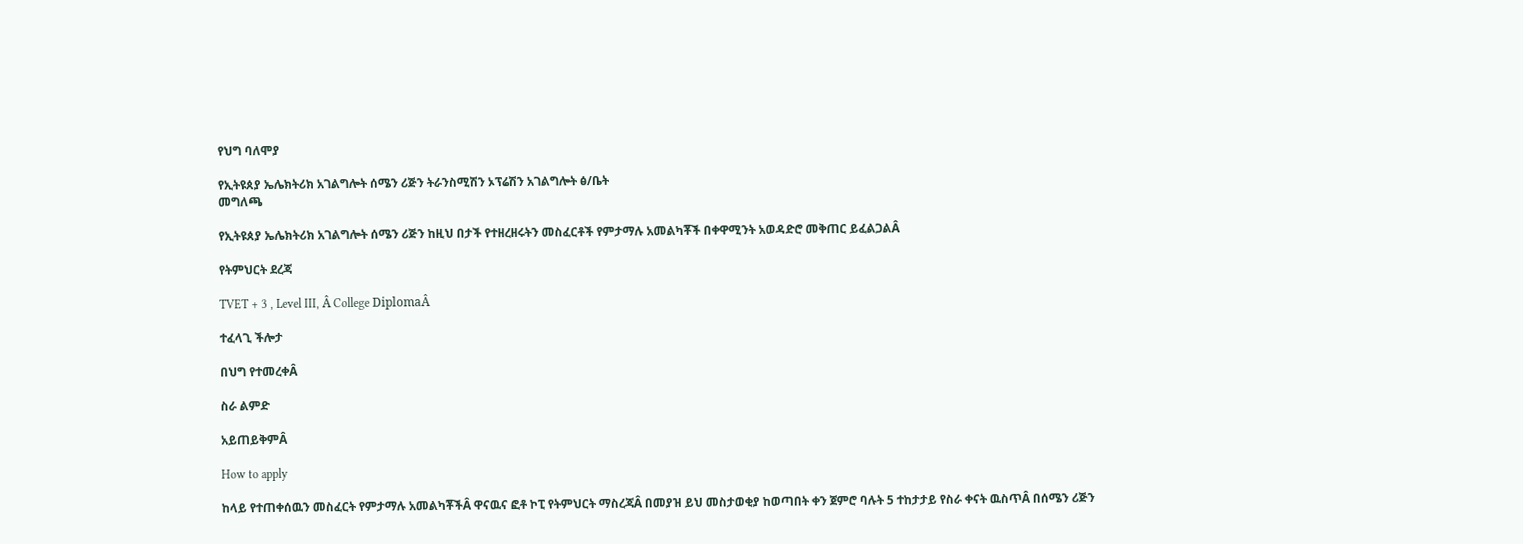የህግ ባለሞያ

የኢትዩጰያ ኤሌክትሪክ አገልግሎት ሰሜን ሪጅን ትራንስሚሽን ኦፕሬሽን አገልግሎት ፅ/ቤት
መግለጫ

የኢትዩጰያ ኤሌክትሪክ አገልግሎት ሰሜን ሪጅን ከዚህ በታች የተዘረዘሩትን መስፈርቶች የምታማሉ አመልካቾች በቀዋሚንት አወዳድሮ መቅጠር ይፈልጋልÂ

የትምህርት ደረጃ

TVET + 3 , Level III, Â College DiplomaÂ

ተፈላጊ ችሎታ

በህግ የተመረቀÂ

ስራ ልምድ

አይጠይቅምÂ

How to apply

ከላይ የተጠቀሰዉን መስፈርት የምታማሉ አመልካቾችÂ ዋናዉና ፎቶ ኮፒ የትምህርት ማስረጃÂ በመያዝ ይህ መስታወቂያ ከወጣበት ቀን ጀምሮ ባሉት 5 ተከታታይ የስራ ቀናት ዉስጥÂ በሰሜን ሪጅን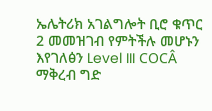ኤሌትሪክ አገልግሎት ቢሮ ቁጥር 2 መመዝገብ የምትችሉ መሆኑን እየገለፅን Level III COCÂ ማቅረብ ግድ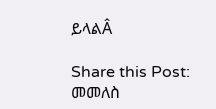ይላልÂ

Share this Post:
መመለስ